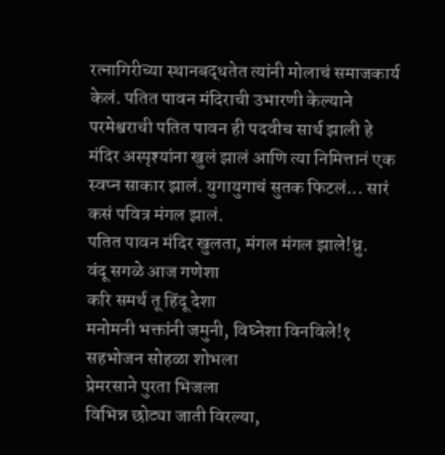रत्नागिरीच्या स्थानबद्धतेत त्यांनी मोलाचं समाजकार्य केलं. पतित पावन मंदिराची उभारणी केल्याने परमेश्वराची पतित पावन ही पदवीच सार्थ झाली हे मंदिर अस्पृश्यांना खुलं झालं आणि त्या निमित्तानं एक स्वप्न साकार झालं. युगायुगाचं सुतक फिटलं... सारं कसं पवित्र मंगल झालं.
पतित पावन मंदिर खुलता, मंगल मंगल झाले!ध्रु.
वंदू सगळे आज गणेशा
करि समर्थ तू हिंदू देशा
मनोमनी भक्तांनी जमुनी, विघ्नेशा विनविले!१
सहभोजन सोहळा शोभला
प्रेमरसाने पुरता भिजला
विभिन्न छोट्या जाती विरल्या,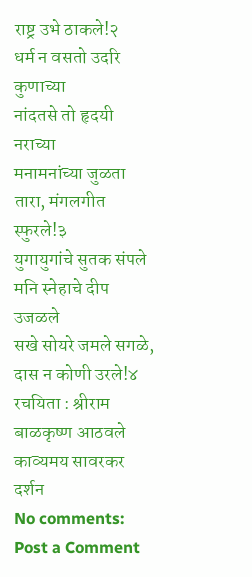राष्ट्र उभे ठाकले!२
धर्म न वसतो उदरि कुणाच्या
नांदतसे तो हृदयी नराच्या
मनामनांच्या जुळता तारा, मंगलगीत स्फुरले!३
युगायुगांचे सुतक संपले
मनि स्नेहाचे दीप उजळले
सखे सोयरे जमले सगळे, दास न कोणी उरले!४
रचयिता : श्रीराम बाळकृष्ण आठवले
काव्यमय सावरकर दर्शन
No comments:
Post a Comment